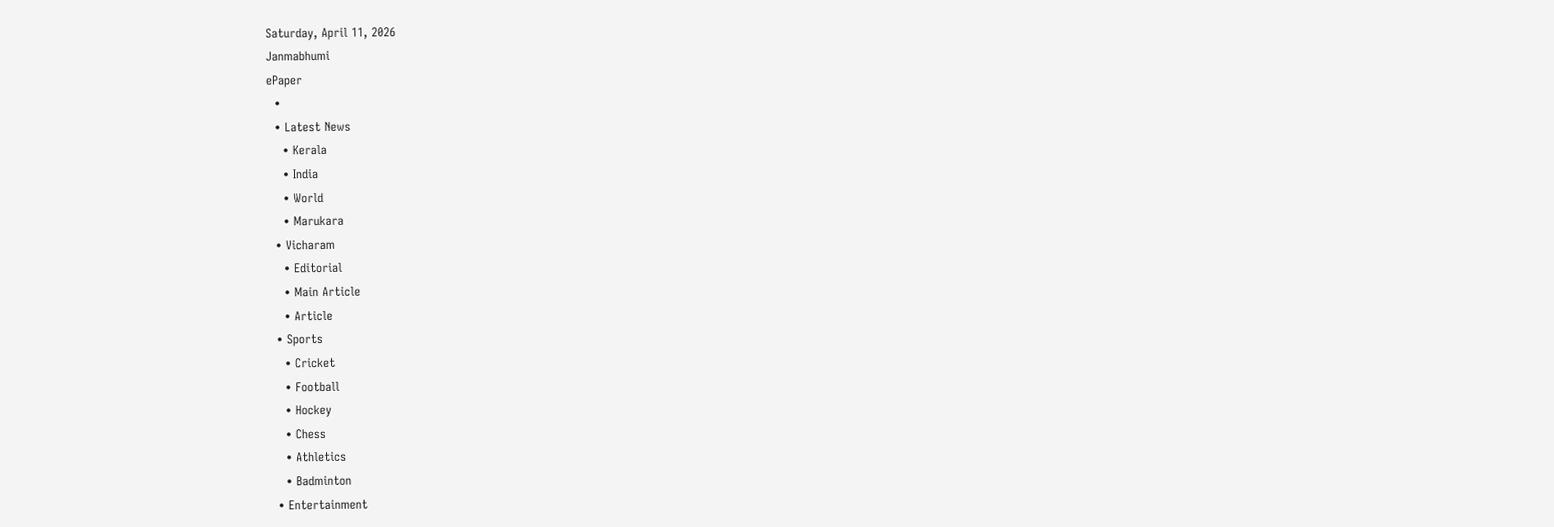Saturday, April 11, 2026
Janmabhumi
ePaper
  •
  • Latest News
    • Kerala
    • India
    • World
    • Marukara
  • Vicharam
    • Editorial
    • Main Article
    • Article
  • Sports
    • Cricket
    • Football
    • Hockey
    • Chess
    • Athletics
    • Badminton
  • Entertainment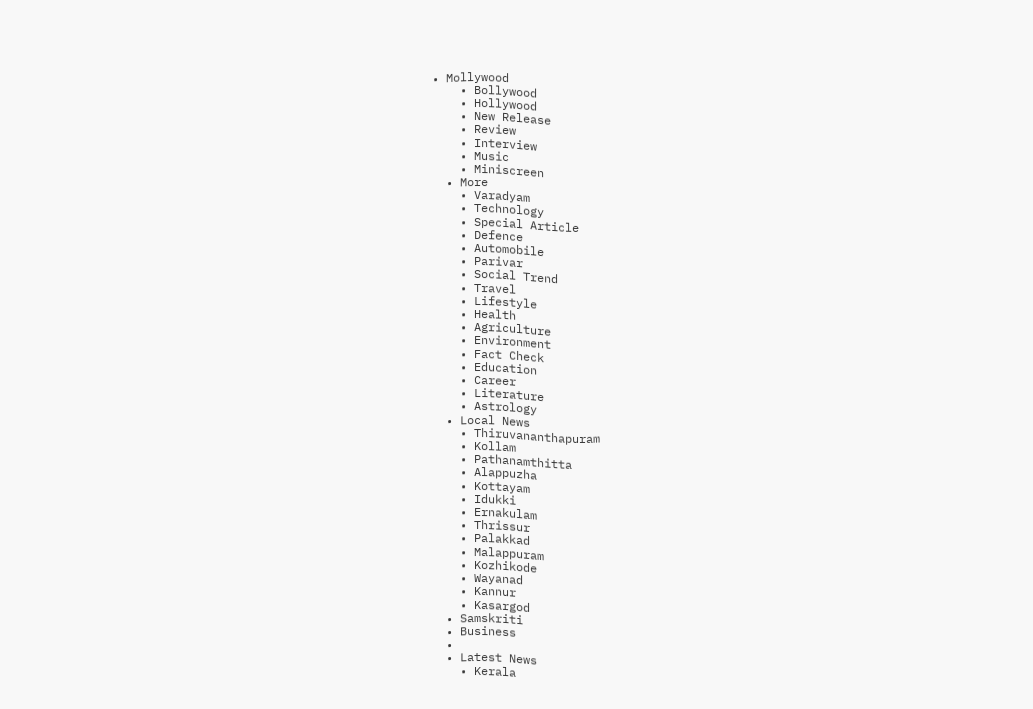• Mollywood
    • Bollywood
    • Hollywood
    • New Release
    • Review
    • Interview
    • Music
    • Miniscreen
  • More
    • Varadyam
    • Technology
    • Special Article
    • Defence
    • Automobile
    • Parivar
    • Social Trend
    • Travel
    • Lifestyle
    • Health
    • Agriculture
    • Environment
    • Fact Check
    • Education
    • Career
    • Literature
    • Astrology
  • Local News
    • Thiruvananthapuram
    • Kollam
    • Pathanamthitta
    • Alappuzha
    • Kottayam
    • Idukki
    • Ernakulam
    • Thrissur
    • Palakkad
    • Malappuram
    • Kozhikode
    • Wayanad
    • Kannur
    • Kasargod
  • Samskriti
  • Business
  •
  • Latest News
    • Kerala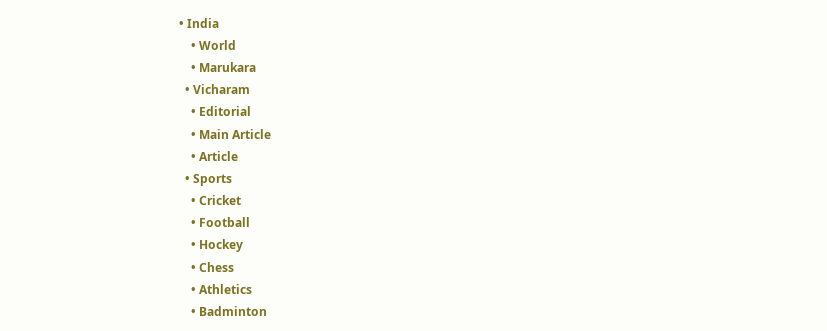• India
    • World
    • Marukara
  • Vicharam
    • Editorial
    • Main Article
    • Article
  • Sports
    • Cricket
    • Football
    • Hockey
    • Chess
    • Athletics
    • Badminton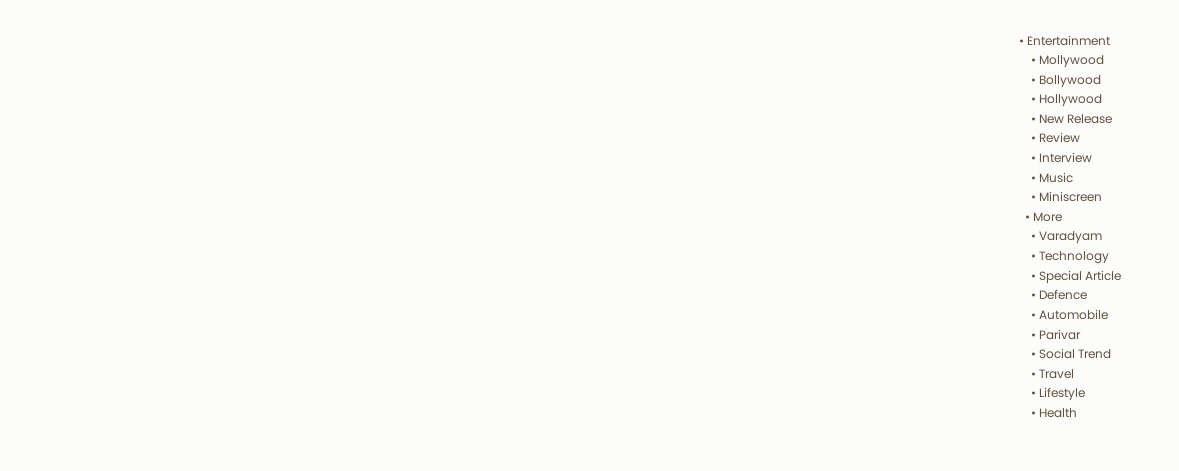• Entertainment
    • Mollywood
    • Bollywood
    • Hollywood
    • New Release
    • Review
    • Interview
    • Music
    • Miniscreen
  • More
    • Varadyam
    • Technology
    • Special Article
    • Defence
    • Automobile
    • Parivar
    • Social Trend
    • Travel
    • Lifestyle
    • Health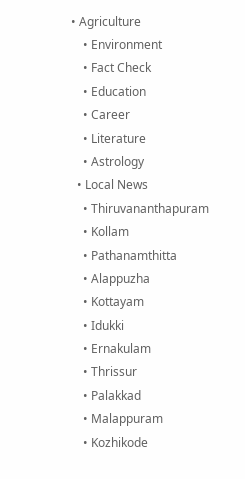• Agriculture
    • Environment
    • Fact Check
    • Education
    • Career
    • Literature
    • Astrology
  • Local News
    • Thiruvananthapuram
    • Kollam
    • Pathanamthitta
    • Alappuzha
    • Kottayam
    • Idukki
    • Ernakulam
    • Thrissur
    • Palakkad
    • Malappuram
    • Kozhikode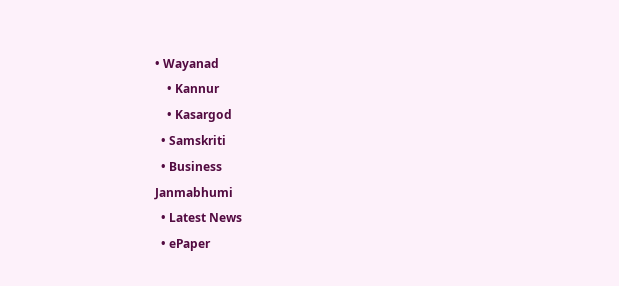• Wayanad
    • Kannur
    • Kasargod
  • Samskriti
  • Business
Janmabhumi
  • Latest News
  • ePaper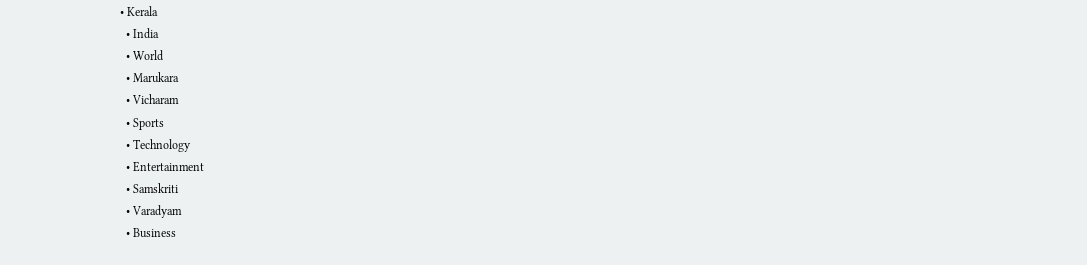• Kerala
  • India
  • World
  • Marukara
  • Vicharam
  • Sports
  • Technology
  • Entertainment
  • Samskriti
  • Varadyam
  • Business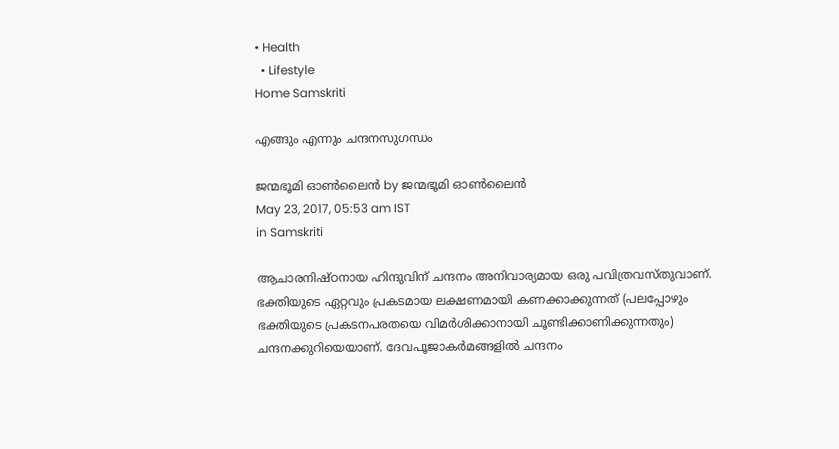• Health
  • Lifestyle
Home Samskriti

എങ്ങും എന്നും ചന്ദനസുഗന്ധം

ജന്മഭൂമി ഓണ്‍ലൈന്‍ by ജന്മഭൂമി ഓണ്‍ലൈന്‍
May 23, 2017, 05:53 am IST
in Samskriti

ആചാരനിഷ്ഠനായ ഹിന്ദുവിന് ചന്ദനം അനിവാര്യമായ ഒരു പവിത്രവസ്തുവാണ്. ഭക്തിയുടെ ഏറ്റവും പ്രകടമായ ലക്ഷണമായി കണക്കാക്കുന്നത് (പലപ്പോഴും ഭക്തിയുടെ പ്രകടനപരതയെ വിമര്‍ശിക്കാനായി ചൂണ്ടിക്കാണിക്കുന്നതും) ചന്ദനക്കുറിയെയാണ്. ദേവപൂജാകര്‍മങ്ങളില്‍ ചന്ദനം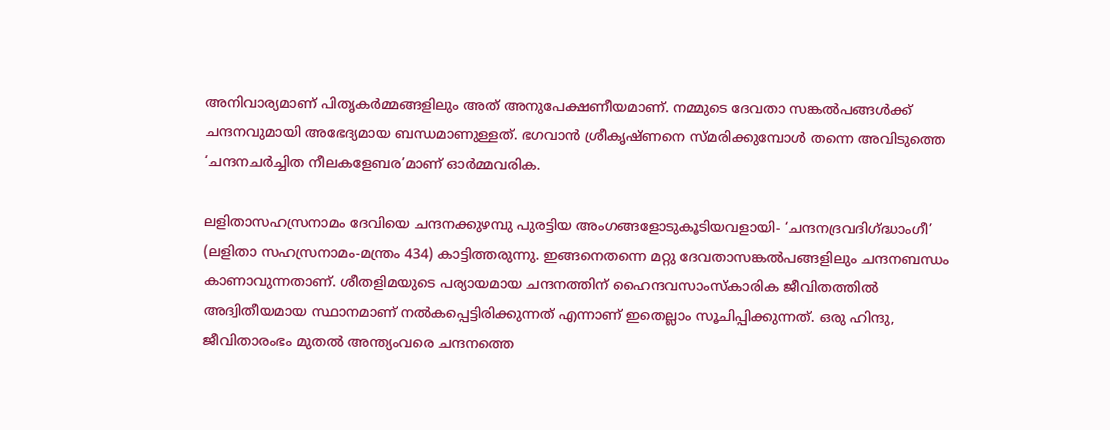അനിവാര്യമാണ് പിതൃകര്‍മ്മങ്ങളിലും അത് അനുപേക്ഷണീയമാണ്. നമ്മുടെ ദേവതാ സങ്കല്‍പങ്ങള്‍ക്ക് ചന്ദനവുമായി അഭേദ്യമായ ബന്ധമാണുള്ളത്. ഭഗവാന്‍ ശ്രീകൃഷ്ണനെ സ്മരിക്കുമ്പോള്‍ തന്നെ അവിടുത്തെ ‘ചന്ദനചര്‍ച്ചിത നീലകളേബര’മാണ് ഓര്‍മ്മവരിക.

ലളിതാസഹസ്രനാമം ദേവിയെ ചന്ദനക്കുഴമ്പു പുരട്ടിയ അംഗങ്ങളോടുകൂടിയവളായി- ‘ചന്ദനദ്രവദിഗ്‌ദ്ധാംഗീ’ (ലളിതാ സഹസ്രനാമം-മന്ത്രം 434) കാട്ടിത്തരുന്നു. ഇങ്ങനെതന്നെ മറ്റു ദേവതാസങ്കല്‍പങ്ങളിലും ചന്ദനബന്ധം കാണാവുന്നതാണ്. ശീതളിമയുടെ പര്യായമായ ചന്ദനത്തിന് ഹൈന്ദവസാംസ്‌കാരിക ജീവിതത്തില്‍ അദ്വിതീയമായ സ്ഥാനമാണ് നല്‍കപ്പെട്ടിരിക്കുന്നത് എന്നാണ് ഇതെല്ലാം സൂചിപ്പിക്കുന്നത്. ഒരു ഹിന്ദു, ജീവിതാരംഭം മുതല്‍ അന്ത്യംവരെ ചന്ദനത്തെ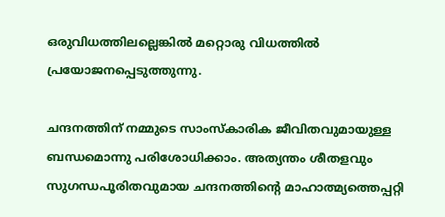ഒരുവിധത്തിലല്ലെങ്കില്‍ മറ്റൊരു വിധത്തില്‍ പ്രയോജനപ്പെടുത്തുന്നു.

ചന്ദനത്തിന് നമ്മുടെ സാംസ്‌കാരിക ജീവിതവുമായുള്ള ബന്ധമൊന്നു പരിശോധിക്കാം. അത്യന്തം ശീതളവും സുഗന്ധപൂരിതവുമായ ചന്ദനത്തിന്റെ മാഹാത്മ്യത്തെപ്പറ്റി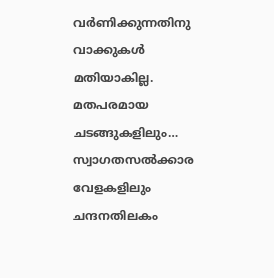വര്‍ണിക്കുന്നതിനു വാക്കുകള്‍ മതിയാകില്ല. മതപരമായ ചടങ്ങുകളിലും… സ്വാഗതസല്‍ക്കാര വേളകളിലും ചന്ദനതിലകം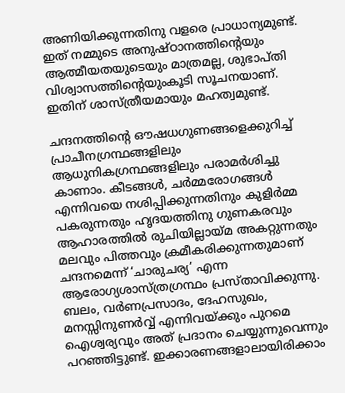അണിയിക്കുന്നതിനു വളരെ പ്രാധാന്യമുണ്ട്. ഇത് നമ്മുടെ അനുഷ്ഠാനത്തിന്റെയും ആത്മീയതയുടെയും മാത്രമല്ല, ശുഭാപ്തി വിശ്വാസത്തിന്റെയുംകൂടി സൂചനയാണ്. ഇതിന് ശാസ്ത്രീയമായും മഹത്വമുണ്ട്.

ചന്ദനത്തിന്റെ ഔഷധഗുണങ്ങളെക്കുറിച്ച് പ്രാചീനഗ്രന്ഥങ്ങളിലും ആധുനികഗ്രന്ഥങ്ങളിലും പരാമര്‍ശിച്ചു കാണാം. കീടങ്ങള്‍, ചര്‍മ്മരോഗങ്ങള്‍ എന്നിവയെ നശിപ്പിക്കുന്നതിനും കുളിര്‍മ്മ പകരുന്നതും ഹൃദയത്തിനു ഗുണകരവും ആഹാരത്തില്‍ രുചിയില്ലായ്‌മ അകറ്റുന്നതും മലവും പിത്തവും ക്രമീകരിക്കുന്നതുമാണ് ചന്ദനമെന്ന് ‘ചാരുചര്യ’ എന്ന ആരോഗ്യശാസ്ത്രഗ്രന്ഥം പ്രസ്താവിക്കുന്നു. ബലം, വര്‍ണപ്രസാദം, ദേഹസുഖം, മനസ്സിനുണര്‍വ്വ് എന്നിവയ്‌ക്കും പുറമെ ഐശ്വര്യവും അത് പ്രദാനം ചെയ്യുന്നുവെന്നും പറഞ്ഞിട്ടുണ്ട്. ഇക്കാരണങ്ങളാലായിരിക്കാം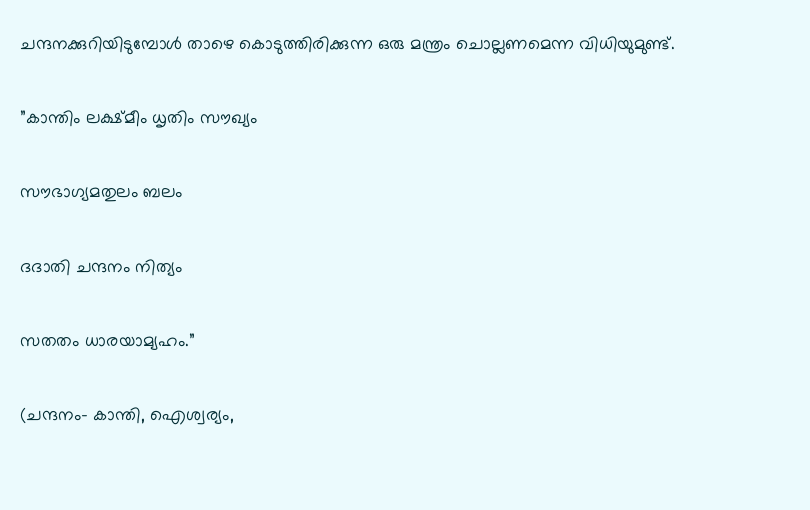ചന്ദനക്കുറിയിടുമ്പോള്‍ താഴെ കൊടുത്തിരിക്കുന്ന ഒരു മന്ത്രം ചൊല്ലണമെന്ന വിധിയുമുണ്ട്.

”കാന്തിം ലക്ഷ്മീം ധൃതിം സൗഖ്യം

സൗഭാഗ്യമതുലം ബലം

ദദാതി ചന്ദനം നിത്യം

സതതം ധാരയാമ്യഹം.”

(ചന്ദനം- കാന്തി, ഐശ്വര്യം,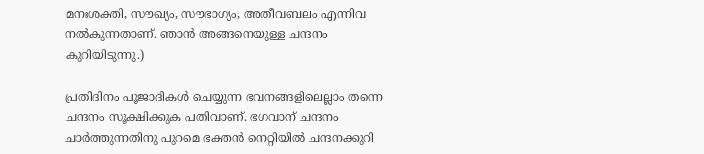മനഃശക്തി, സൗഖ്യം, സൗഭാഗ്യം, അതീവബലം എന്നിവ നല്‍കുന്നതാണ്. ഞാന്‍ അങ്ങനെയുള്ള ചന്ദനം കുറിയിടുന്നു.)

പ്രതിദിനം പൂജാദികള്‍ ചെയ്യുന്ന ഭവനങ്ങളിലെല്ലാം തന്നെ ചന്ദനം സൂക്ഷിക്കുക പതിവാണ്. ഭഗവാന് ചന്ദനം ചാര്‍ത്തുന്നതിനു പുറമെ ഭക്തന്‍ നെറ്റിയില്‍ ചന്ദനക്കുറി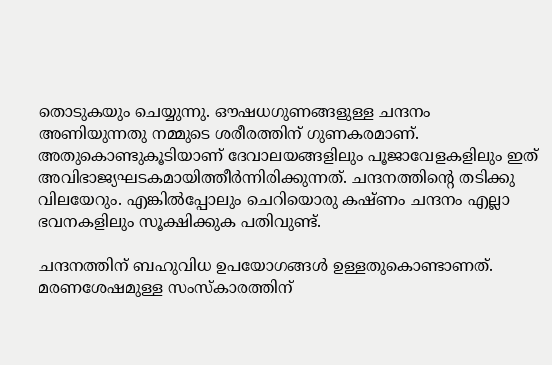തൊടുകയും ചെയ്യുന്നു. ഔഷധഗുണങ്ങളുള്ള ചന്ദനം അണിയുന്നതു നമ്മുടെ ശരീരത്തിന് ഗുണകരമാണ്. അതുകൊണ്ടുകൂടിയാണ് ദേവാലയങ്ങളിലും പൂജാവേളകളിലും ഇത് അവിഭാജ്യഘടകമായിത്തീര്‍ന്നിരിക്കുന്നത്. ചന്ദനത്തിന്റെ തടിക്കു വിലയേറും. എങ്കില്‍പ്പോലും ചെറിയൊരു കഷ്ണം ചന്ദനം എല്ലാ ഭവനകളിലും സൂക്ഷിക്കുക പതിവുണ്ട്.

ചന്ദനത്തിന് ബഹുവിധ ഉപയോഗങ്ങള്‍ ഉള്ളതുകൊണ്ടാണത്. മരണശേഷമുള്ള സംസ്‌കാരത്തിന്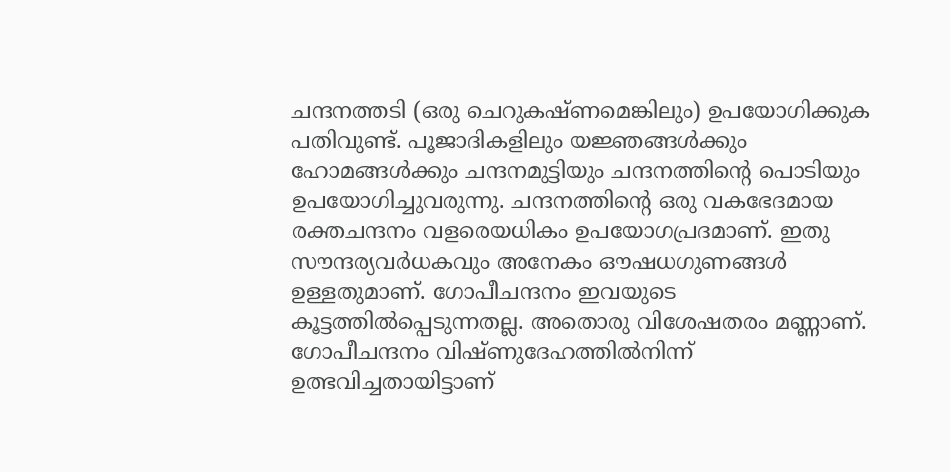ചന്ദനത്തടി (ഒരു ചെറുകഷ്ണമെങ്കിലും) ഉപയോഗിക്കുക പതിവുണ്ട്. പൂജാദികളിലും യജ്ഞങ്ങള്‍ക്കും ഹോമങ്ങള്‍ക്കും ചന്ദനമുട്ടിയും ചന്ദനത്തിന്റെ പൊടിയും ഉപയോഗിച്ചുവരുന്നു. ചന്ദനത്തിന്റെ ഒരു വകഭേദമായ രക്തചന്ദനം വളരെയധികം ഉപയോഗപ്രദമാണ്. ഇതു സൗന്ദര്യവര്‍ധകവും അനേകം ഔഷധഗുണങ്ങള്‍ ഉള്ളതുമാണ്. ഗോപീചന്ദനം ഇവയുടെ കൂട്ടത്തില്‍പ്പെടുന്നതല്ല. അതൊരു വിശേഷതരം മണ്ണാണ്. ഗോപീചന്ദനം വിഷ്ണുദേഹത്തില്‍നിന്ന് ഉത്ഭവിച്ചതായിട്ടാണ്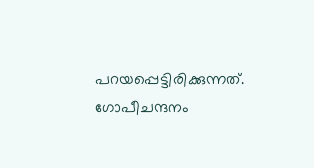പറയപ്പെട്ടിരിക്കുന്നത്. ഗോപീചന്ദനം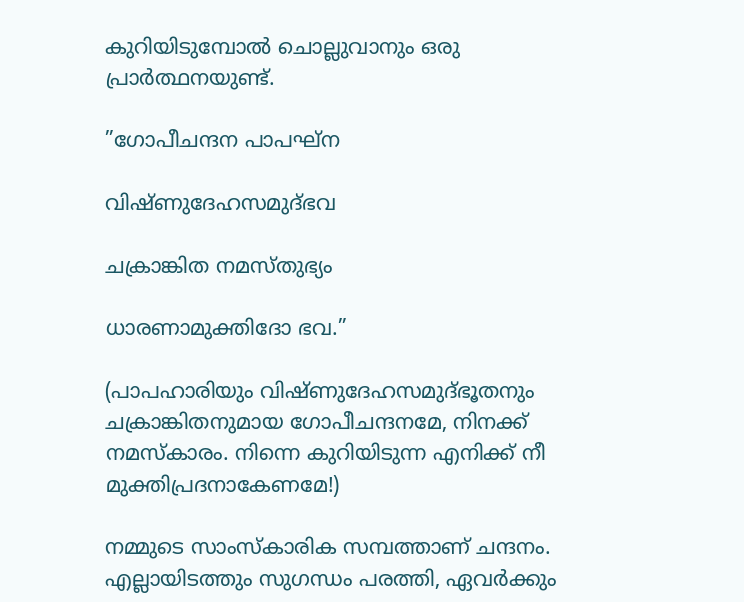കുറിയിടുമ്പോല്‍ ചൊല്ലുവാനും ഒരു പ്രാര്‍ത്ഥനയുണ്ട്.

”ഗോപീചന്ദന പാപഘ്‌ന

വിഷ്ണുദേഹസമുദ്ഭവ

ചക്രാങ്കിത നമസ്തുഭ്യം

ധാരണാമുക്തിദോ ഭവ.”

(പാപഹാരിയും വിഷ്ണുദേഹസമുദ്ഭൂതനും ചക്രാങ്കിതനുമായ ഗോപീചന്ദനമേ, നിനക്ക് നമസ്‌കാരം. നിന്നെ കുറിയിടുന്ന എനിക്ക് നീ മുക്തിപ്രദനാകേണമേ!)

നമ്മുടെ സാംസ്‌കാരിക സമ്പത്താണ് ചന്ദനം. എല്ലായിടത്തും സുഗന്ധം പരത്തി, ഏവര്‍ക്കും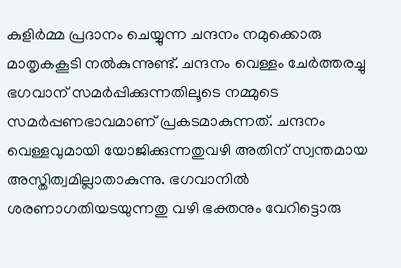കുളിര്‍മ്മ പ്രദാനം ചെയ്യുന്ന ചന്ദനം നമുക്കൊരു മാതൃകകൂടി നല്‍കുന്നുണ്ട്. ചന്ദനം വെള്ളം ചേര്‍ത്തരച്ചു ഭഗവാന് സമര്‍പ്പിക്കുന്നതിലൂടെ നമ്മുടെ സമര്‍പ്പണഭാവമാണ് പ്രകടമാകുന്നത്. ചന്ദനം വെള്ളവുമായി യോജിക്കുന്നതുവഴി അതിന് സ്വന്തമായ അസ്തിത്വമില്ലാതാകുന്നു. ഭഗവാനില്‍ ശരണാഗതിയടയുന്നതു വഴി ഭക്തനും വേറിട്ടൊരു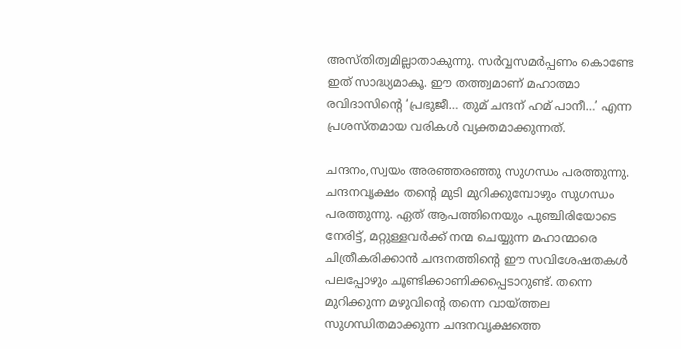അസ്തിത്വമില്ലാതാകുന്നു. സര്‍വ്വസമര്‍പ്പണം കൊണ്ടേ ഇത് സാദ്ധ്യമാകൂ. ഈ തത്ത്വമാണ് മഹാത്മാ രവിദാസിന്റെ ‘പ്രഭുജീ… തുമ് ചന്ദന് ഹമ് പാനീ…’ എന്ന പ്രശസ്തമായ വരികള്‍ വ്യക്തമാക്കുന്നത്.

ചന്ദനം,സ്വയം അരഞ്ഞരഞ്ഞു സുഗന്ധം പരത്തുന്നു. ചന്ദനവൃക്ഷം തന്റെ മുടി മുറിക്കുമ്പോഴും സുഗന്ധം പരത്തുന്നു. ഏത് ആപത്തിനെയും പുഞ്ചിരിയോടെ നേരിട്ട്, മറ്റുള്ളവര്‍ക്ക് നന്മ ചെയ്യുന്ന മഹാന്മാരെ ചിത്രീകരിക്കാന്‍ ചന്ദനത്തിന്റെ ഈ സവിശേഷതകള്‍ പലപ്പോഴും ചൂണ്ടിക്കാണിക്കപ്പെടാറുണ്ട്. തന്നെ മുറിക്കുന്ന മഴുവിന്റെ തന്നെ വായ്‌ത്തല സുഗന്ധിതമാക്കുന്ന ചന്ദനവൃക്ഷത്തെ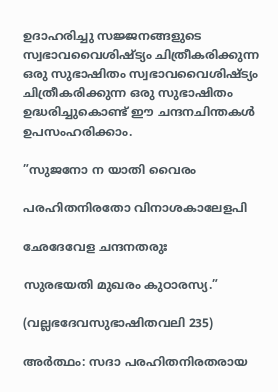ഉദാഹരിച്ചു സജ്ജനങ്ങളുടെ സ്വഭാവവൈശിഷ്ട്യം ചിത്രീകരിക്കുന്ന ഒരു സുഭാഷിതം സ്വഭാവവൈശിഷ്ട്യം ചിത്രീകരിക്കുന്ന ഒരു സുഭാഷിതം ഉദ്ധരിച്ചുകൊണ്ട് ഈ ചന്ദനചിന്തകള്‍ ഉപസംഹരിക്കാം.

”സുജനോ ന യാതി വൈരം

പരഹിതനിരതോ വിനാശകാലേളപി

ഛേദേവേള ചന്ദനതരുഃ

സുരഭയതി മുഖരം കുഠാരസ്യ.”

(വല്ലഭദേവസുഭാഷിതവലി 235)

അര്‍ത്ഥം: സദാ പരഹിതനിരതരായ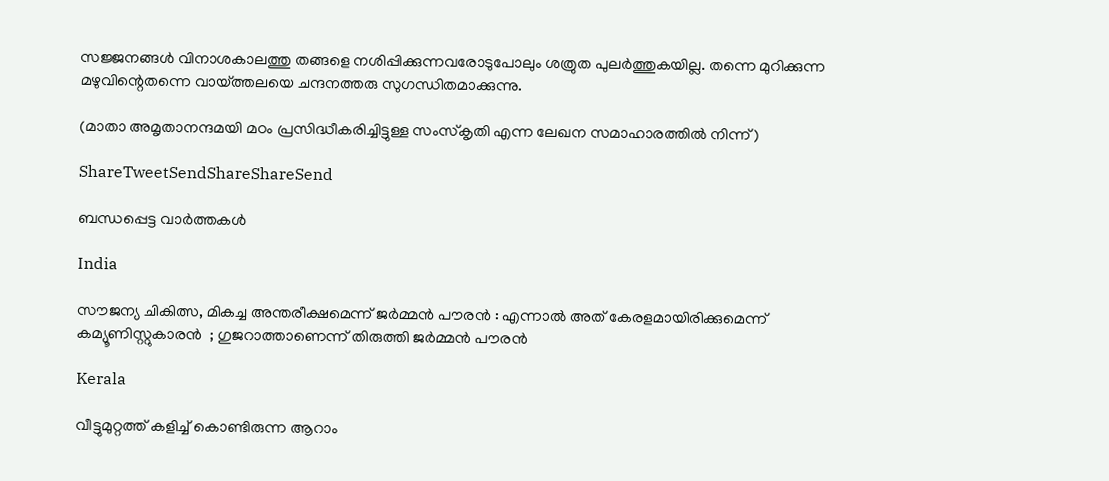സജ്ജനങ്ങള്‍ വിനാശകാലത്തു തങ്ങളെ നശിപ്പിക്കുന്നവരോടുപോലും ശത്രുത പുലര്‍ത്തുകയില്ല. തന്നെ മുറിക്കുന്ന മഴുവിന്റെതന്നെ വായ്‌ത്തലയെ ചന്ദനത്തരു സുഗന്ധിതമാക്കുന്നു.

(മാതാ അമൃതാനന്ദമയി മഠം പ്രസിദ്ധീകരിച്ചിട്ടുള്ള സംസ്‌കൃതി എന്ന ലേഖന സമാഹാരത്തില്‍ നിന്ന്)

ShareTweetSendShareShareSend

ബന്ധപ്പെട്ട വാര്‍ത്തകള്‍

India

സൗജന്യ ചികിത്സ, മികച്ച അന്തരീക്ഷമെന്ന് ജർമ്മൻ പൗരൻ : എന്നാൽ അത് കേരളമായിരിക്കുമെന്ന് കമ്യൂണിസ്റ്റുകാരൻ  ; ഗുജറാത്താണെന്ന് തിരുത്തി ജർമ്മൻ പൗരൻ

Kerala

വീട്ടുമുറ്റത്ത് കളിച്ച് കൊണ്ടിരുന്ന ആറാം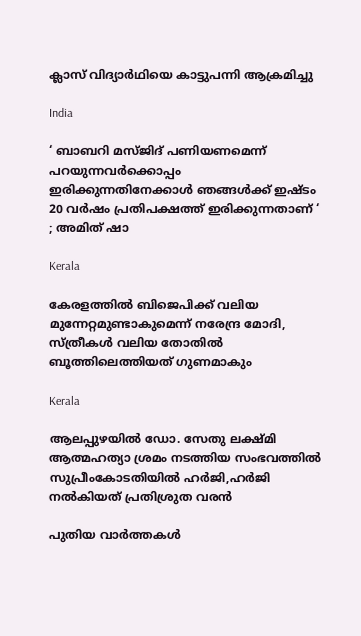ക്ലാസ് വിദ്യാര്‍ഥിയെ കാട്ടുപന്നി ആക്രമിച്ചു

India

‘ ബാബറി മസ്ജിദ് പണിയണമെന്ന് പറയുന്നവർക്കൊപ്പം ഇരിക്കുന്നതിനേക്കാൾ ഞങ്ങൾക്ക് ഇഷ്ടം 20 വർഷം പ്രതിപക്ഷത്ത് ഇരിക്കുന്നതാണ് ‘ ; അമിത് ഷാ

Kerala

കേരളത്തില്‍ ബിജെപിക്ക് വലിയ മുന്നേറ്റമുണ്ടാകുമെന്ന് നരേന്ദ്ര മോദി, സ്ത്രീകള്‍ വലിയ തോതില്‍ ബൂത്തിലെത്തിയത് ഗുണമാകും

Kerala

ആലപ്പുഴയില്‍ ഡോ. സേതു ലക്ഷ്മി ആത്മഹത്യാ ശ്രമം നടത്തിയ സംഭവത്തില്‍ സുപ്രീംകോടതിയില്‍ ഹര്‍ജി,ഹര്‍ജി നല്‍കിയത് പ്രതിശ്രുത വരന്‍

പുതിയ വാര്‍ത്തകള്‍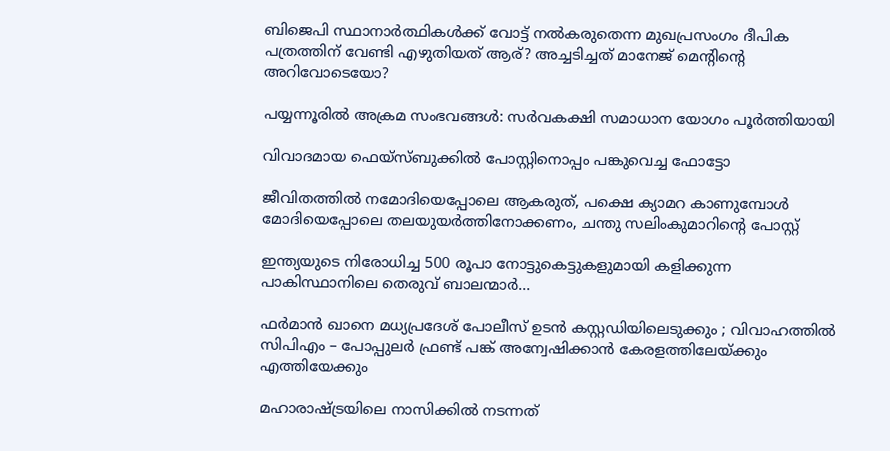ബിജെപി സ്ഥാനാര്‍ത്ഥികള്‍ക്ക് വോട്ട് നല്‍കരുതെന്ന മുഖപ്രസംഗം ദീപിക പത്രത്തിന് വേണ്ടി എഴുതിയത് ആര്? അച്ചടിച്ചത് മാനേജ് മെന്‍റിന്റെ അറിവോടെയോ?

പയ്യന്നൂരില്‍ അക്രമ സംഭവങ്ങള്‍: സര്‍വകക്ഷി സമാധാന യോഗം പൂര്‍ത്തിയായി

വിവാദമായ ഫെയ്സ്ബുക്കില്‍ പോസ്റ്റിനൊപ്പം പങ്കുവെച്ച ഫോട്ടോ

ജീവിതത്തില്‍ നമോദിയെപ്പോലെ ആകരുത്, പക്ഷെ ക്യാമറ കാണുമ്പോള്‍ മോദിയെപ്പോലെ തലയുയര്‍ത്തിനോക്കണം, ചന്തു സലിംകുമാറിന്റെ പോസ്റ്റ്

ഇന്ത്യയുടെ നിരോധിച്ച 500 രൂപാ നോട്ടുകെട്ടുകളുമായി കളിക്കുന്ന പാകിസ്ഥാനിലെ തെരുവ് ബാലന്മാര്‍…

ഫർമാൻ ഖാനെ മധ്യപ്രദേശ് പോലീസ് ഉടൻ കസ്റ്റഡിയിലെടുക്കും ; വിവാഹത്തിൽ സിപിഎം – പോപ്പുലർ ഫ്രണ്ട് പങ്ക് അന്വേഷിക്കാൻ കേരളത്തിലേയ്‌ക്കും എത്തിയേക്കും

മഹാരാഷ്‌ട്രയിലെ നാസിക്കില്‍ നടന്നത്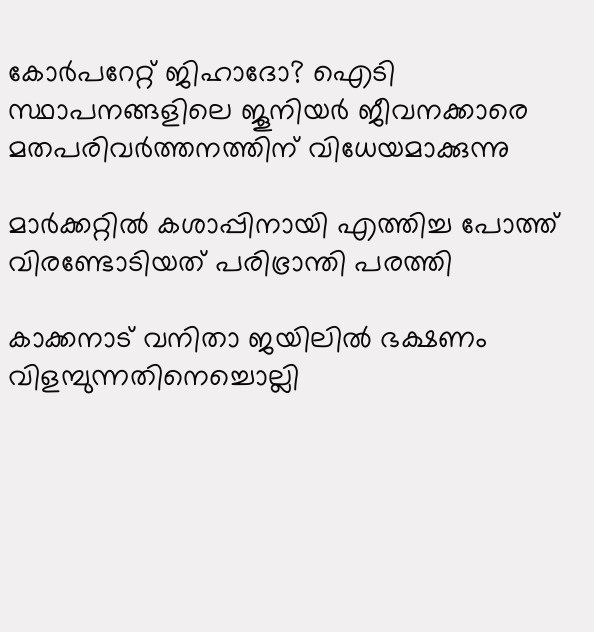കോര്‍പറേറ്റ് ജിഹാദോ? ഐടി സ്ഥാപനങ്ങളിലെ ജൂനിയർ ജീവനക്കാരെ മതപരിവര്‍ത്തനത്തിന് വിധേയമാക്കുന്നു

മാര്‍ക്കറ്റില്‍ കശാപ്പിനായി എത്തിച്ച പോത്ത് വിരണ്ടോടിയത് പരിഭ്രാന്തി പരത്തി

കാക്കനാട് വനിതാ ജയിലില്‍ ഭക്ഷണം വിളമ്പുന്നതിനെച്ചൊല്ലി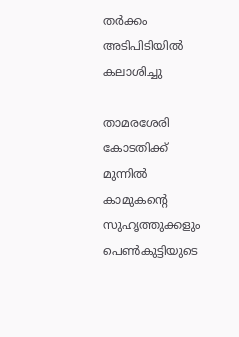തര്‍ക്കം അടിപിടിയില്‍ കലാശിച്ചു

താമരശേരി കോടതിക്ക് മുന്നില്‍ കാമുകന്റെ സുഹൃത്തുക്കളും പെണ്‍കുട്ടിയുടെ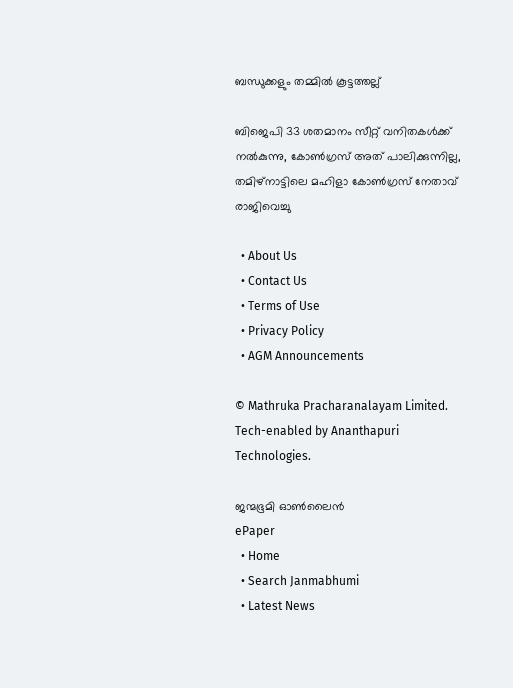ബന്ധുക്കളും തമ്മില്‍ കൂട്ടത്തല്ല്

ബിജെപി 33 ശതമാനം സീറ്റ് വനിതകള്‍ക്ക് നല്‍കുന്നു, കോണ്‍ഗ്രസ് അത് പാലിക്കുന്നില്ല, തമിഴ്നാട്ടിലെ മഹിളാ കോണ്‍ഗ്രസ് നേതാവ് രാജിവെച്ചു

  • About Us
  • Contact Us
  • Terms of Use
  • Privacy Policy
  • AGM Announcements

© Mathruka Pracharanalayam Limited.
Tech-enabled by Ananthapuri Technologies.

ജന്മഭൂമി ഓണ്‍ലൈന്‍
ePaper
  • Home
  • Search Janmabhumi
  • Latest News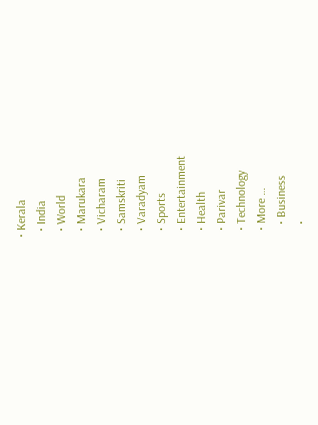• Kerala
  • India
  • World
  • Marukara
  • Vicharam
  • Samskriti
  • Varadyam
  • Sports
  • Entertainment
  • Health
  • Parivar
  • Technology
  • More …
    • Business
    •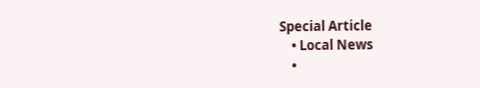Special Article
    • Local News
    •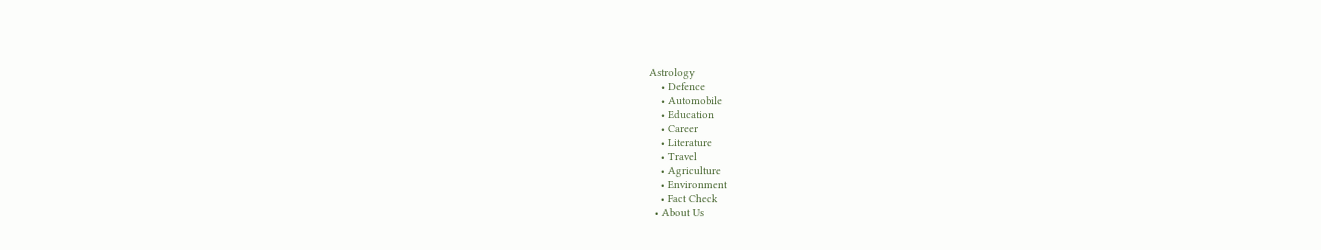Astrology
    • Defence
    • Automobile
    • Education
    • Career
    • Literature
    • Travel
    • Agriculture
    • Environment
    • Fact Check
  • About Us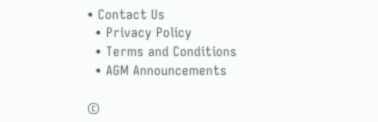• Contact Us
  • Privacy Policy
  • Terms and Conditions
  • AGM Announcements

©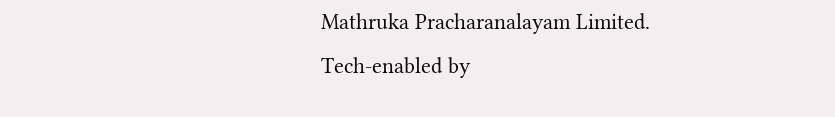Mathruka Pracharanalayam Limited.
Tech-enabled by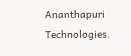Ananthapuri Technologies.